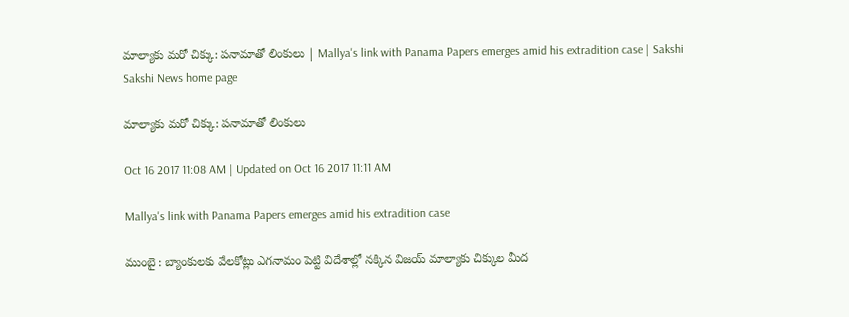మాల్యాకు మరో చిక్కు: పనామాతో లింకులు | Mallya's link with Panama Papers emerges amid his extradition case | Sakshi
Sakshi News home page

మాల్యాకు మరో చిక్కు: పనామాతో లింకులు

Oct 16 2017 11:08 AM | Updated on Oct 16 2017 11:11 AM

Mallya's link with Panama Papers emerges amid his extradition case

ముంబై : బ్యాంకులకు వేలకోట్లు ఎగనామం పెట్టి విదేశాల్లో నక్కిన విజయ్‌ మాల్యాకు చిక్కుల మీద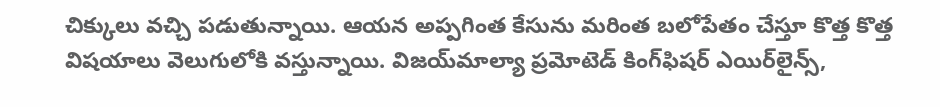చిక్కులు వచ్చి పడుతున్నాయి. ఆయన అప్పగింత కేసును మరింత బలోపేతం చేస్తూ కొత్త కొత్త విషయాలు వెలుగులోకి వస్తున్నాయి. విజయ్‌మాల్యా ప్రమోటెడ్‌ కింగ్‌ఫిషర్‌ ఎయిర్‌లైన్స్‌,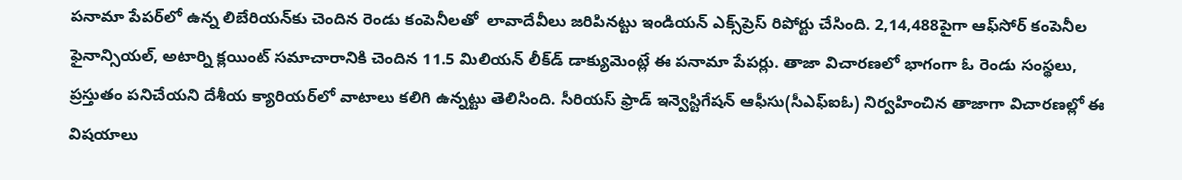పనామా పేపర్‌లో ఉన్న లిబేరియన్‌కు చెందిన రెండు కంపెనీలతో  లావాదేవీలు జరిపినట్టు ఇండియన్‌ ఎక్స్‌ప్రెస్‌ రిపోర్టు చేసింది. 2,14,488పైగా ఆఫ్‌సోర్‌ కంపెనీల ఫైనాన్సియల్‌, అటార్ని క్లయింట్‌ సమాచారానికి చెందిన 11.5 మిలియన్‌ లీక్‌డ్‌ డాక్యుమెంట్లే ఈ పనామా పేపర్లు. తాజా విచారణలో భాగంగా ఓ రెండు సంస్థలు, ప్రస్తుతం పనిచేయని దేశీయ క్యారియర్‌లో వాటాలు కలిగి ఉన్నట్టు తెలిసింది. సీరియస్‌ ఫ్రాడ్‌ ఇన్వెస్టిగేషన్‌ ఆఫీసు(సీఎఫ్‌ఐఓ) నిర్వహించిన తాజాగా విచారణల్లో ఈ విషయాలు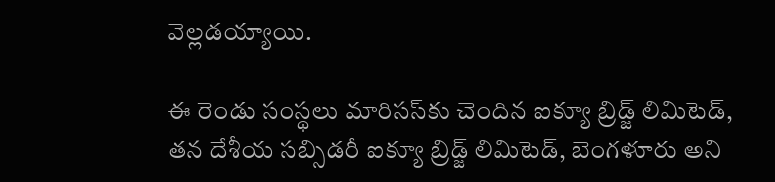వెల్లడయ్యాయి.

ఈ రెండు సంస్థలు మారిసస్‌కు చెందిన ఐక్యూ బ్రిడ్జ్‌ లిమిటెడ్‌, తన దేశీయ సబ్సిడరీ ఐక్యూ బ్రిడ్జ్‌ లిమిటెడ్‌, బెంగళూరు అని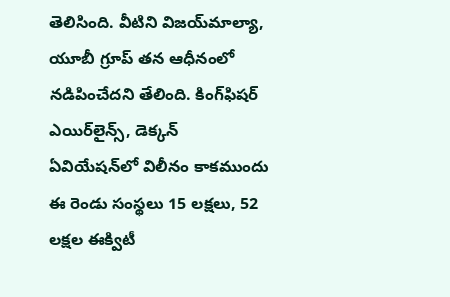తెలిసింది. వీటిని విజయ్‌మాల్యా, యూబీ గ్రూప్‌ తన ఆధీనంలో నడిపించేదని తేలింది. కింగ్‌ఫిషర్‌ ఎయిర్‌లైన్స్‌, డెక్కన్‌ ఏవియేషన్‌లో విలీనం కాకముందు ఈ రెండు సంస్థలు 15 లక్షలు, 52 లక్షల ఈక్విటీ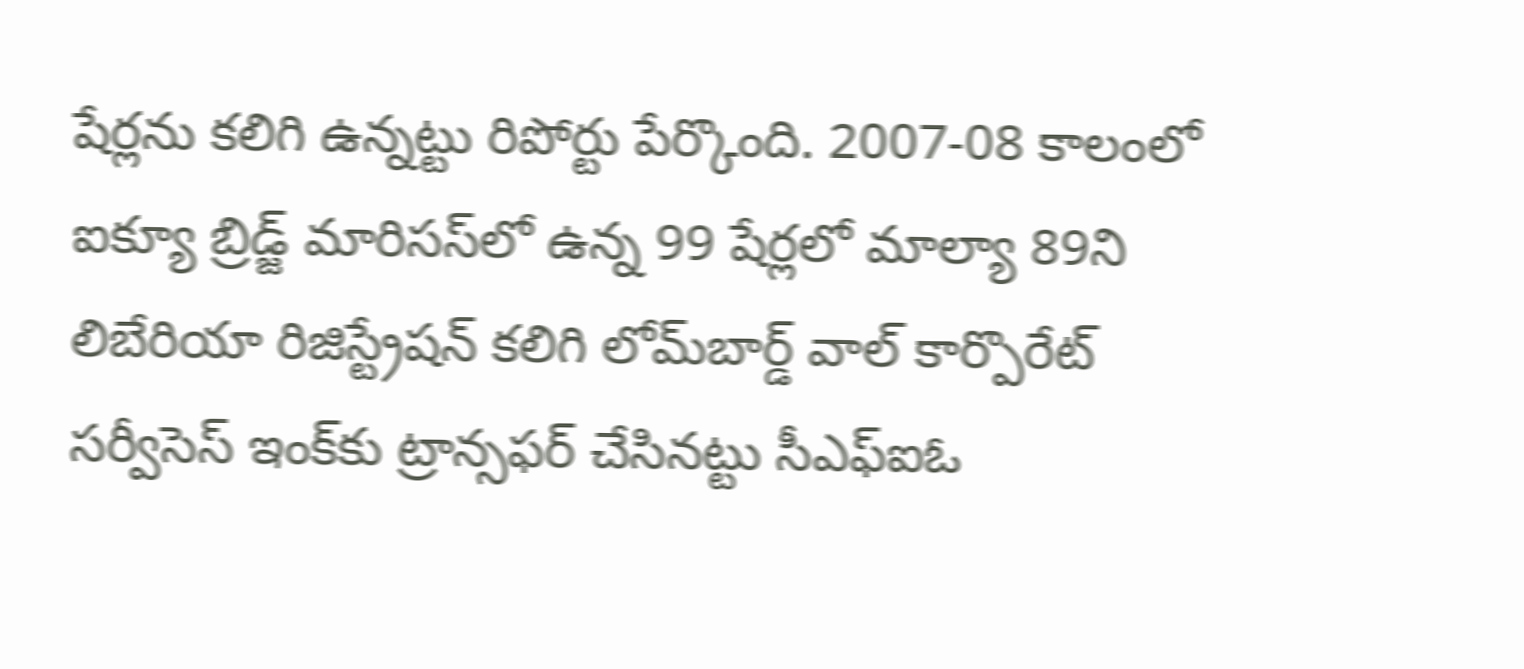షేర్లను కలిగి ఉన్నట్టు రిపోర్టు పేర్కొంది. 2007-08 కాలంలో ఐక్యూ బ్రిడ్జ్‌ మారిసస్‌లో ఉన్న 99 షేర్లలో మాల్యా 89ని లిబేరియా రిజిస్ట్రేషన్‌ కలిగి లోమ్‌బార్డ్‌ వాల్ కార్పొరేట్ సర్వీసెస్ ఇంక్‌కు ట్రాన్సఫర్‌ చేసినట్టు సీఎఫ్‌ఐఓ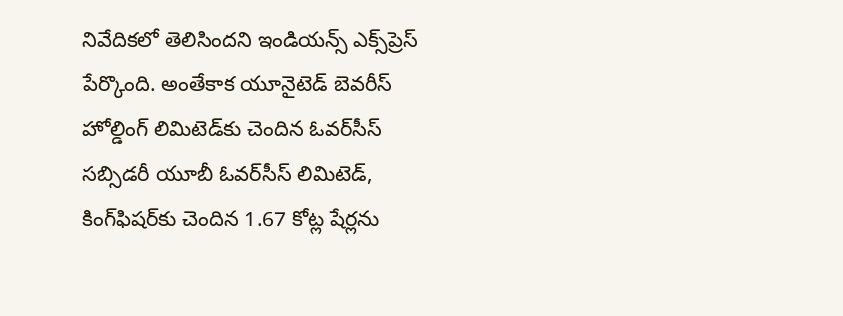నివేదికలో తెలిసిందని ఇండియన్స్‌ ఎక్స్‌ప్రెస్‌ పేర్కొంది. అంతేకాక యూనైటెడ్‌ బెవరీస్‌ హోల్డింగ్‌ లిమిటెడ్‌కు చెందిన ఓవర్‌సీస్‌ సబ్సిడరీ యూబీ ఓవర్‌సీస్‌ లిమిటెడ్‌, కింగ్‌ఫిషర్‌కు చెందిన 1.67 కోట్ల షేర్లను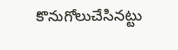కొనుగోలుచేసినట్టు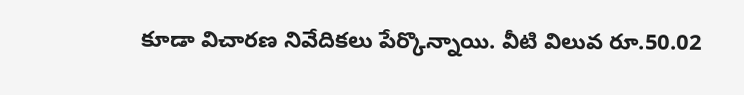కూడా విచారణ నివేదికలు పేర్కొన్నాయి. వీటి విలువ రూ.50.02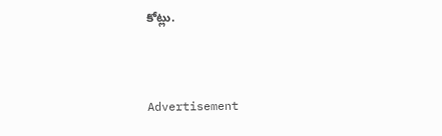కోట్లు.


Advertisement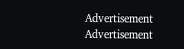Advertisement
Advertisement